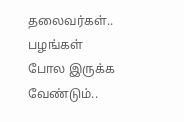தலைவர்கள்.. பழங்கள் போல இருக்க வேண்டும்..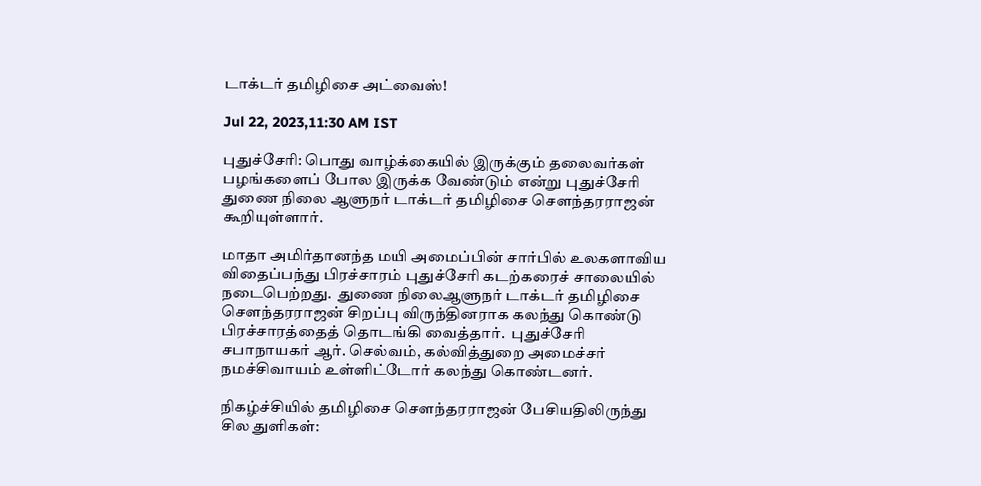டாக்டர் தமிழிசை அட்வைஸ்!

Jul 22, 2023,11:30 AM IST

புதுச்சேரி: பொது வாழ்க்கையில் இருக்கும் தலைவர்கள் பழங்களைப் போல இருக்க வேண்டும் என்று புதுச்சேரி துணை நிலை ஆளுநர் டாக்டர் தமிழிசை செளந்தரராஜன் கூறியுள்ளார்.

மாதா அமிர்தானந்த மயி அமைப்பின் சார்பில் உலகளாவிய விதைப்பந்து பிரச்சாரம் புதுச்சேரி கடற்கரைச் சாலையில் நடைபெற்றது.  துணை நிலைஆளுநர் டாக்டர் தமிழிசை சௌந்தரராஜன் சிறப்பு விருந்தினராக கலந்து கொண்டு பிரச்சாரத்தைத் தொடங்கி வைத்தார்.  புதுச்சேரி சபாநாயகர் ஆர். செல்வம், கல்வித்துறை அமைச்சர் நமச்சிவாயம் உள்ளிட்டோர் கலந்து கொண்டனர்.

நிகழ்ச்சியில் தமிழிசை செளந்தரராஜன் பேசியதிலிருந்து சில துளிகள்: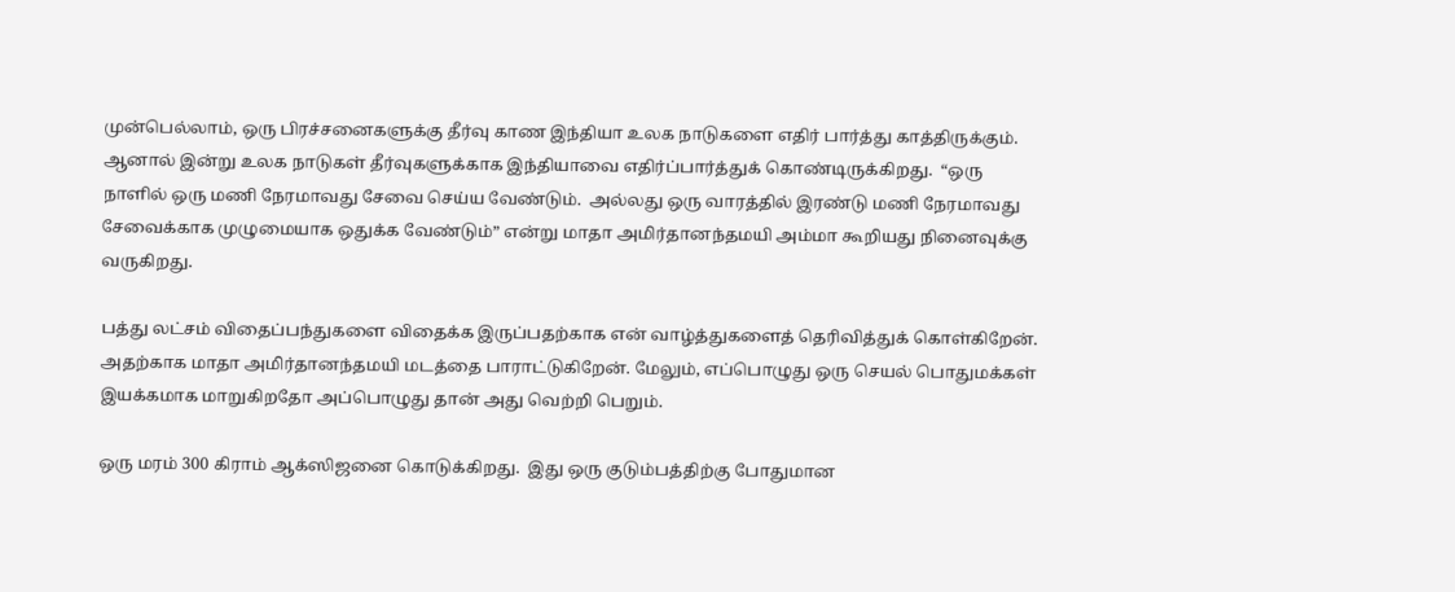முன்பெல்லாம், ஒரு பிரச்சனைகளுக்கு தீர்வு காண இந்தியா உலக நாடுகளை எதிர் பார்த்து காத்திருக்கும். ஆனால் இன்று உலக நாடுகள் தீர்வுகளுக்காக இந்தியாவை எதிர்ப்பார்த்துக் கொண்டிருக்கிறது.  “ஒரு நாளில் ஒரு மணி நேரமாவது சேவை செய்ய வேண்டும்.  அல்லது ஒரு வாரத்தில் இரண்டு மணி நேரமாவது சேவைக்காக முழுமையாக ஒதுக்க வேண்டும்” என்று மாதா அமிர்தானந்தமயி அம்மா கூறியது நினைவுக்கு வருகிறது.

பத்து லட்சம் விதைப்பந்துகளை விதைக்க இருப்பதற்காக என் வாழ்த்துகளைத் தெரிவித்துக் கொள்கிறேன். அதற்காக மாதா அமிர்தானந்தமயி மடத்தை பாராட்டுகிறேன். மேலும், எப்பொழுது ஒரு செயல் பொதுமக்கள் இயக்கமாக மாறுகிறதோ அப்பொழுது தான் அது வெற்றி பெறும்.

ஒரு மரம் 300 கிராம் ஆக்ஸிஜனை கொடுக்கிறது.  இது ஒரு குடும்பத்திற்கு போதுமான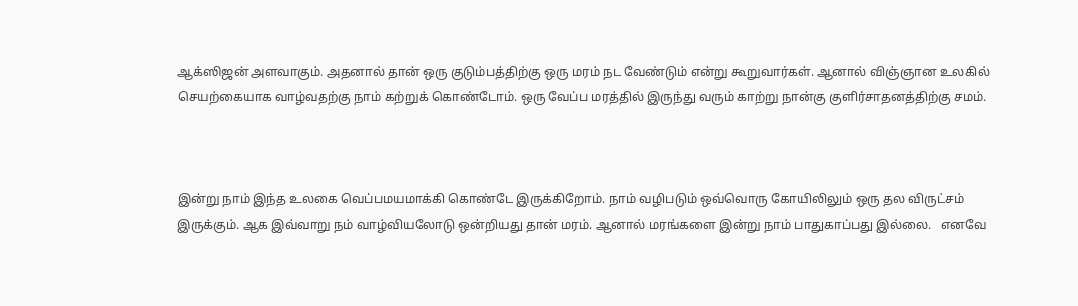ஆக்ஸிஜன் அளவாகும். அதனால் தான் ஒரு குடும்பத்திற்கு ஒரு மரம் நட வேண்டும் என்று கூறுவார்கள். ஆனால் விஞ்ஞான உலகில் செயற்கையாக வாழ்வதற்கு நாம் கற்றுக் கொண்டோம். ஒரு வேப்ப மரத்தில் இருந்து வரும் காற்று நான்கு குளிர்சாதனத்திற்கு சமம்.



இன்று நாம் இந்த உலகை வெப்பமயமாக்கி கொண்டே இருக்கிறோம். நாம் வழிபடும் ஒவ்வொரு கோயிலிலும் ஒரு தல விருட்சம் இருக்கும். ஆக இவ்வாறு நம் வாழ்வியலோடு ஒன்றியது தான் மரம். ஆனால் மரங்களை இன்று நாம் பாதுகாப்பது இல்லை.   எனவே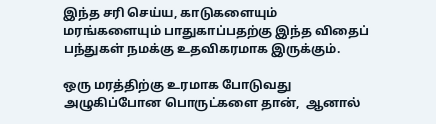இந்த சரி செய்ய, காடுகளையும் மரங்களையும் பாதுகாப்பதற்கு இந்த விதைப் பந்துகள் நமக்கு உதவிகரமாக இருக்கும்.

ஒரு மரத்திற்கு உரமாக போடுவது அழுகிப்போன பொருட்களை தான்,  ஆனால்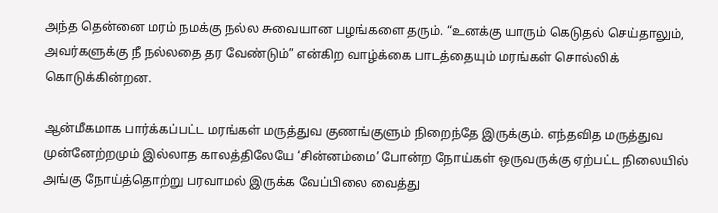அந்த தென்னை மரம் நமக்கு நல்ல சுவையான பழங்களை தரும். “உனக்கு யாரும் கெடுதல் செய்தாலும், அவர்களுக்கு நீ நல்லதை தர வேண்டும்” என்கிற வாழ்க்கை பாடத்தையும் மரங்கள் சொல்லிக் கொடுக்கின்றன.

ஆன்மீகமாக பார்க்கப்பட்ட மரங்கள் மருத்துவ குணங்குளும் நிறைந்தே இருக்கும். எந்தவித மருத்துவ முன்னேற்றமும் இல்லாத காலத்திலேயே ‘சின்னம்மை’ போன்ற நோய்கள் ஒருவருக்கு ஏற்பட்ட நிலையில் அங்கு நோய்த்தொற்று பரவாமல் இருக்க வேப்பிலை வைத்து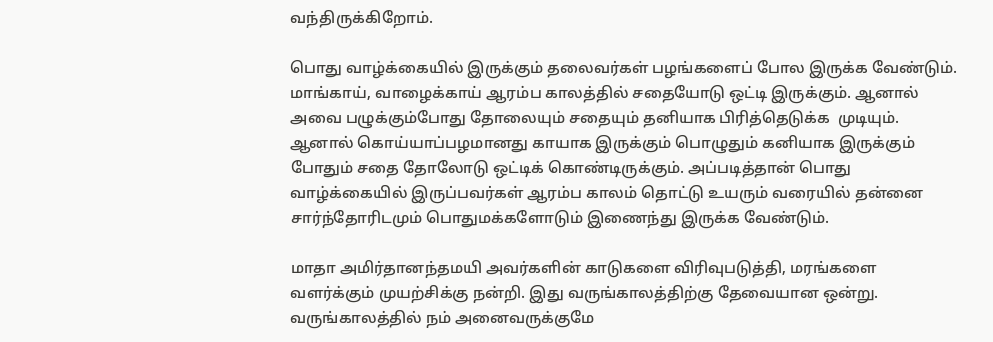வந்திருக்கிறோம்.

பொது வாழ்க்கையில் இருக்கும் தலைவர்கள் பழங்களைப் போல இருக்க வேண்டும். மாங்காய், வாழைக்காய் ஆரம்ப காலத்தில் சதையோடு ஒட்டி இருக்கும். ஆனால் அவை பழுக்கும்போது தோலையும் சதையும் தனியாக பிரித்தெடுக்க  முடியும்.  ஆனால் கொய்யாப்பழமானது காயாக இருக்கும் பொழுதும் கனியாக இருக்கும் போதும் சதை தோலோடு ஒட்டிக் கொண்டிருக்கும். அப்படித்தான் பொது வாழ்க்கையில் இருப்பவர்கள் ஆரம்ப காலம் தொட்டு உயரும் வரையில் தன்னை சார்ந்தோரிடமும் பொதுமக்களோடும் இணைந்து இருக்க வேண்டும்.

மாதா அமிர்தானந்தமயி அவர்களின் காடுகளை விரிவுபடுத்தி, மரங்களை வளர்க்கும் முயற்சிக்கு நன்றி. இது வருங்காலத்திற்கு தேவையான ஒன்று.  வருங்காலத்தில் நம் அனைவருக்குமே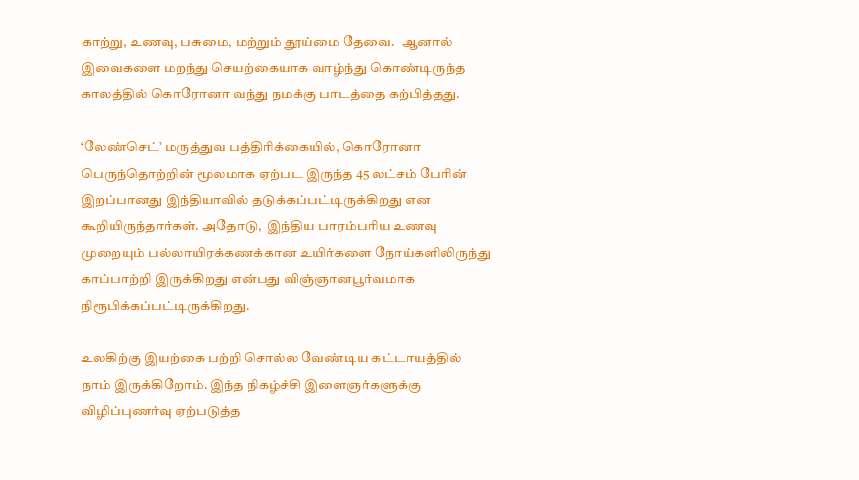காற்று, உணவு, பசுமை, மற்றும் தூய்மை தேவை.   ஆனால் இவைகளை மறந்து செயற்கையாக வாழ்ந்து கொண்டிருந்த காலத்தில் கொரோனா வந்து நமக்கு பாடத்தை கற்பித்தது.

‘லேண்செட்’ மருத்துவ பத்திரிக்கையில், கொரோனா பெருந்தொற்றின் மூலமாக ஏற்பட இருந்த 45 லட்சம் பேரின் இறப்பானது இந்தியாவில் தடுக்கப்பட்டிருக்கிறது என கூறியிருந்தார்கள். அதோடு,  இந்திய பாரம்பரிய உணவு முறையும் பல்லாயிரக்கணக்கான உயிர்களை நோய்களிலிருந்து காப்பாற்றி இருக்கிறது என்பது விஞ்ஞானபூர்வமாக நிரூபிக்கப்பட்டிருக்கிறது.

உலகிற்கு இயற்கை பற்றி சொல்ல வேண்டிய கட்டாயத்தில் நாம் இருக்கிறோம். இந்த நிகழ்ச்சி இளைஞர்களுக்கு விழிப்புணர்வு ஏற்படுத்த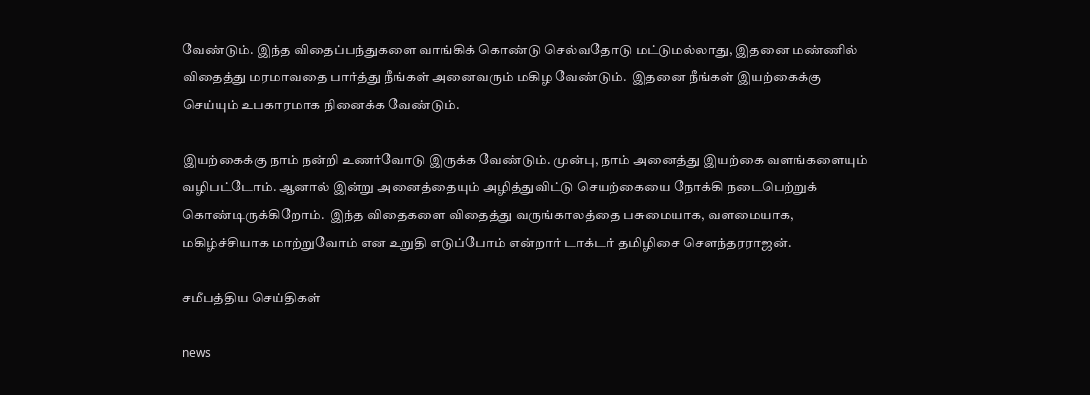வேண்டும். இந்த விதைப்பந்துகளை வாங்கிக் கொண்டு செல்வதோடு மட்டுமல்லாது, இதனை மண்ணில் விதைத்து மரமாவதை பார்த்து நீங்கள் அனைவரும் மகிழ வேண்டும்.  இதனை நீங்கள் இயற்கைக்கு செய்யும் உபகாரமாக நினைக்க வேண்டும்.

இயற்கைக்கு நாம் நன்றி உணர்வோடு இருக்க வேண்டும். முன்பு, நாம் அனைத்து இயற்கை வளங்களையும் வழிபட்டோம். ஆனால் இன்று அனைத்தையும் அழித்துவிட்டு செயற்கையை நோக்கி நடைபெற்றுக் கொண்டிருக்கிறோம்.  இந்த விதைகளை விதைத்து வருங்காலத்தை பசுமையாக, வளமையாக, மகிழ்ச்சியாக மாற்றுவோம் என உறுதி எடுப்போம் என்றார் டாக்டர் தமிழிசை செளந்தரராஜன்.

சமீபத்திய செய்திகள்

news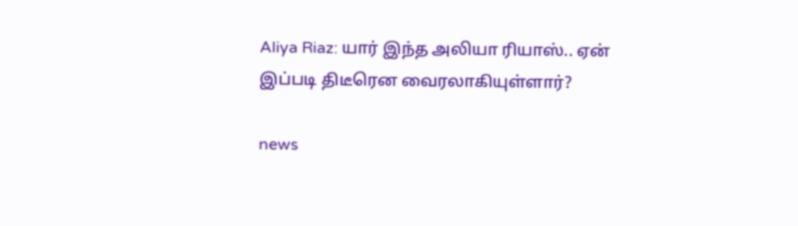Aliya Riaz: யார் இந்த அலியா ரியாஸ்.. ஏன் இப்படி திடீரென வைரலாகியுள்ளார்?

news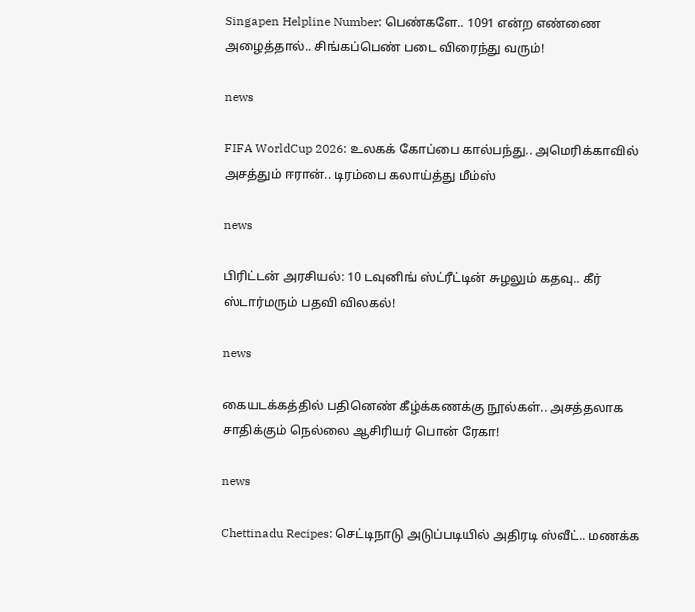Singapen Helpline Number: பெண்களே.. 1091 என்ற எண்ணை அழைத்தால்.. சிங்கப்பெண் படை விரைந்து வரும்!

news

FIFA WorldCup 2026: உலகக் கோப்பை கால்பந்து.. அமெரிக்காவில் அசத்தும் ஈரான்.. டிரம்பை கலாய்த்து மீம்ஸ்

news

பிரிட்டன் அரசியல்: 10 டவுனிங் ஸ்ட்ரீட்டின் சுழலும் கதவு.. கீர் ஸ்டார்மரும் பதவி விலகல்!

news

கையடக்கத்தில் பதினெண் கீழ்க்கணக்கு நூல்கள்.. அசத்தலாக சாதிக்கும் நெல்லை ஆசிரியர் பொன் ரேகா!

news

Chettinadu Recipes: செட்டிநாடு அடுப்படியில் அதிரடி ஸ்வீட்.. மணக்க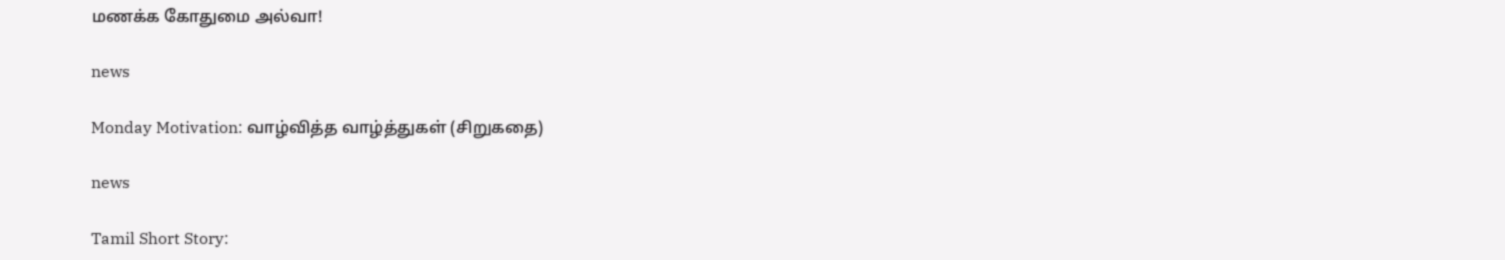மணக்க கோதுமை அல்வா!

news

Monday Motivation: வாழ்வித்த வாழ்த்துகள் (சிறுகதை)

news

Tamil Short Story: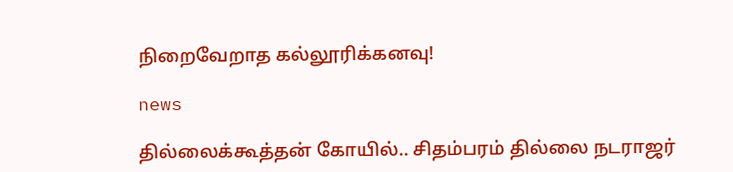நிறைவேறாத கல்லூரிக்கனவு!

news

தில்லைக்கூத்தன் கோயில்.. சிதம்பரம் தில்லை நடராஜர்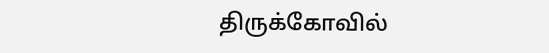திருக்கோவில்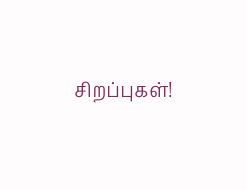சிறப்புகள்!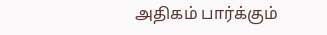அதிகம் பார்க்கும்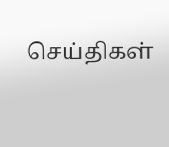செய்திகள்